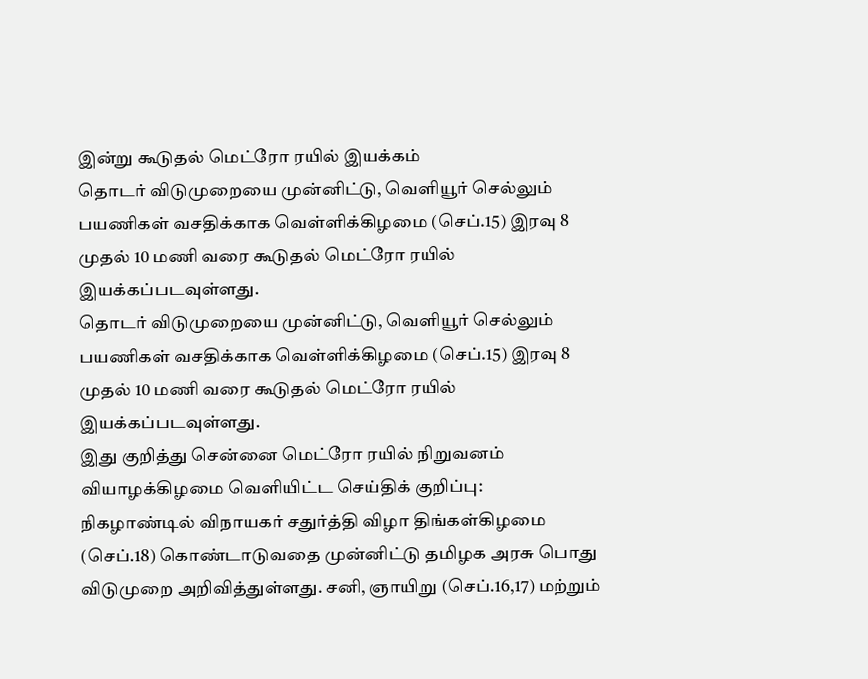இன்று கூடுதல் மெட்ரோ ரயில் இயக்கம்
தொடர் விடுமுறையை முன்னிட்டு, வெளியூர் செல்லும் பயணிகள் வசதிக்காக வெள்ளிக்கிழமை (செப்.15) இரவு 8 முதல் 10 மணி வரை கூடுதல் மெட்ரோ ரயில் இயக்கப்படவுள்ளது.
தொடர் விடுமுறையை முன்னிட்டு, வெளியூர் செல்லும் பயணிகள் வசதிக்காக வெள்ளிக்கிழமை (செப்.15) இரவு 8 முதல் 10 மணி வரை கூடுதல் மெட்ரோ ரயில் இயக்கப்படவுள்ளது.
இது குறித்து சென்னை மெட்ரோ ரயில் நிறுவனம் வியாழக்கிழமை வெளியிட்ட செய்திக் குறிப்பு:
நிகழாண்டில் விநாயகர் சதுர்த்தி விழா திங்கள்கிழமை (செப்.18) கொண்டாடுவதை முன்னிட்டு தமிழக அரசு பொது விடுமுறை அறிவித்துள்ளது. சனி, ஞாயிறு (செப்.16,17) மற்றும்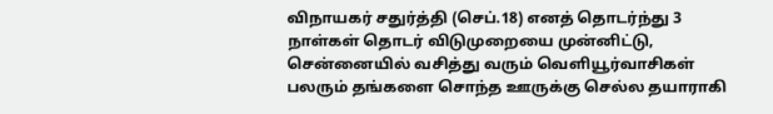விநாயகர் சதுர்த்தி (செப்.18) எனத் தொடர்ந்து 3 நாள்கள் தொடர் விடுமுறையை முன்னிட்டு, சென்னையில் வசித்து வரும் வெளியூர்வாசிகள் பலரும் தங்களை சொந்த ஊருக்கு செல்ல தயாராகி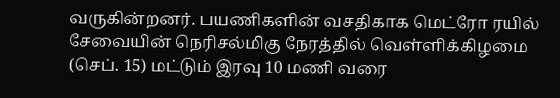வருகின்றனர். பயணிகளின் வசதிகாக மெட்ரோ ரயில் சேவையின் நெரிசல்மிகு நேரத்தில் வெள்ளிக்கிழமை (செப். 15) மட்டும் இரவு 10 மணி வரை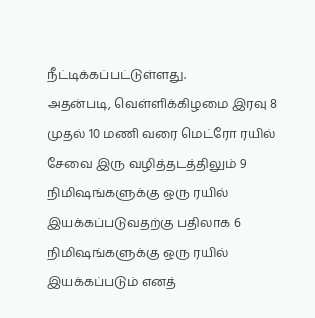நீட்டிக்கப்பட்டுள்ளது.
அதன்படி, வெள்ளிக்கிழமை இரவு 8 முதல் 10 மணி வரை மெட்ரோ ரயில் சேவை இரு வழித்தடத்திலும் 9 நிமிஷங்களுக்கு ஒரு ரயில் இயக்கப்படுவதற்கு பதிலாக 6 நிமிஷங்களுக்கு ஒரு ரயில் இயக்கப்படும் எனத்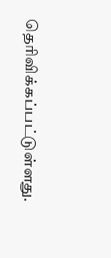தெரிவிக்கப்பட்டுள்ளது.